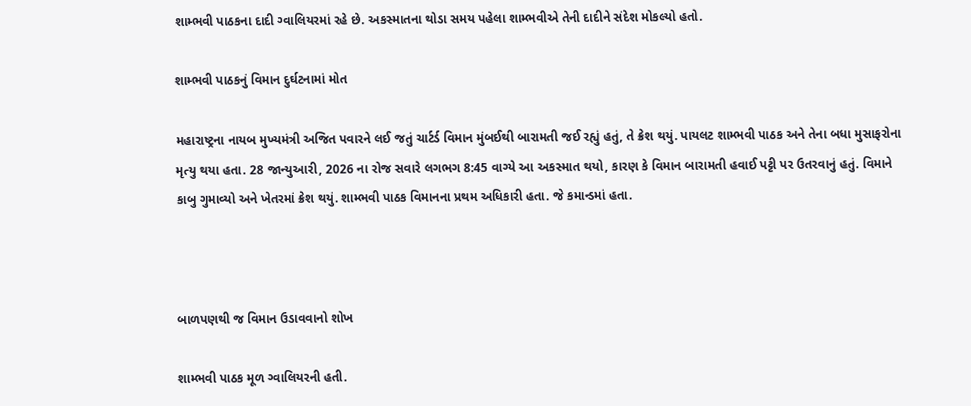શામ્ભવી પાઠકના દાદી ગ્વાલિયરમાં રહે છે. અકસ્માતના થોડા સમય પહેલા શામ્ભવીએ તેની દાદીને સંદેશ મોકલ્યો હતો.

શામ્ભવી પાઠકનું વિમાન દુર્ઘટનામાં મોત

મહારાષ્ટ્રના નાયબ મુખ્યમંત્રી અજિત પવારને લઈ જતું ચાર્ટર્ડ વિમાન મુંબઈથી બારામતી જઈ રહ્યું હતું, તે ક્રેશ થયું. પાયલટ શામ્ભવી પાઠક અને તેના બધા મુસાફરોના મૃત્યુ થયા હતા. 28 જાન્યુઆરી, 2026 ના રોજ સવારે લગભગ 8:45 વાગ્યે આ અકસ્માત થયો, કારણ કે વિમાન બારામતી હવાઈ પટ્ટી પર ઉતરવાનું હતું. વિમાને કાબુ ગુમાવ્યો અને ખેતરમાં ક્રેશ થયું. શામ્ભવી પાઠક વિમાનના પ્રથમ અધિકારી હતા. જે કમાન્ડમાં હતા.



બાળપણથી જ વિમાન ઉડાવવાનો શોખ

શામ્ભવી પાઠક મૂળ ગ્વાલિયરની હતી.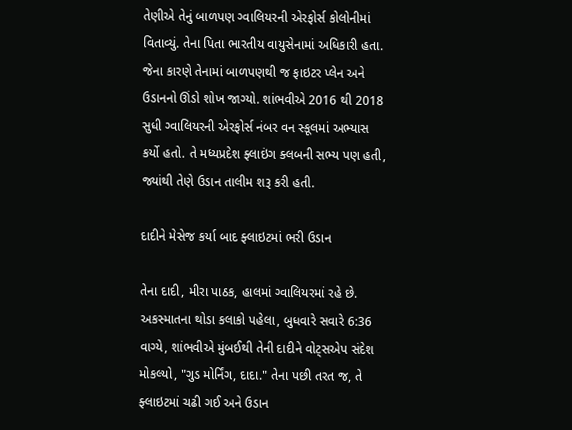તેણીએ તેનું બાળપણ ગ્વાલિયરની એરફોર્સ કોલોનીમાં વિતાવ્યું. તેના પિતા ભારતીય વાયુસેનામાં અધિકારી હતા. જેના કારણે તેનામાં બાળપણથી જ ફાઇટર પ્લેન અને ઉડાનનો ઊંડો શોખ જાગ્યો. શાંભવીએ 2016 થી 2018 સુધી ગ્વાલિયરની એરફોર્સ નંબર વન સ્કૂલમાં અભ્યાસ કર્યો હતો. તે મધ્યપ્રદેશ ફ્લાઇંગ ક્લબની સભ્ય પણ હતી, જ્યાંથી તેણે ઉડાન તાલીમ શરૂ કરી હતી.

દાદીને મેસેજ કર્યા બાદ ફ્લાઇટમાં ભરી ઉડાન

તેના દાદી, મીરા પાઠક, હાલમાં ગ્વાલિયરમાં રહે છે. અકસ્માતના થોડા કલાકો પહેલા, બુધવારે સવારે 6:36 વાગ્યે, શાંભવીએ મુંબઈથી તેની દાદીને વોટ્સએપ સંદેશ મોકલ્યો, "ગુડ મોર્નિંગ, દાદા." તેના પછી તરત જ, તે ફ્લાઇટમાં ચઢી ગઈ અને ઉડાન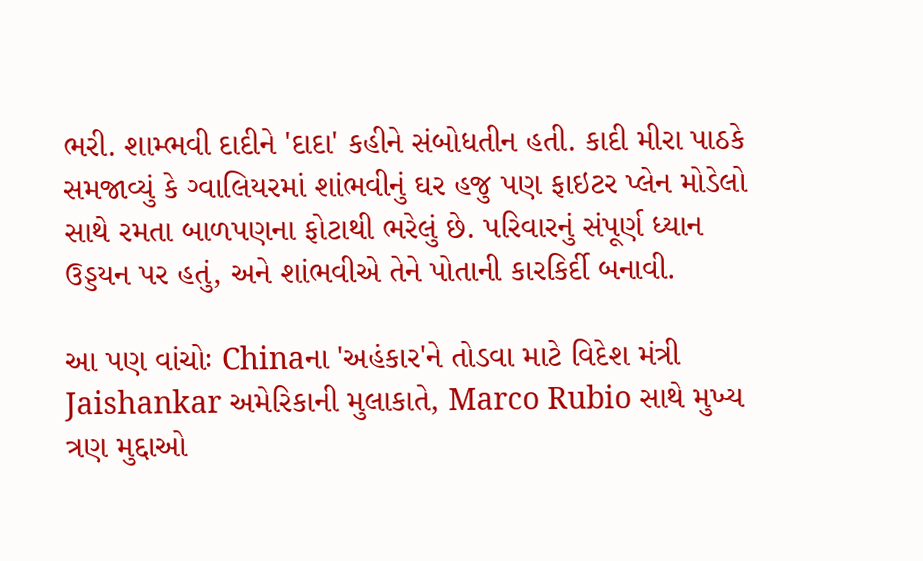ભરી. શામ્ભવી દાદીને 'દાદા' કહીને સંબોધતીન હતી. કાદી મીરા પાઠકે સમજાવ્યું કે ગ્વાલિયરમાં શાંભવીનું ઘર હજુ પણ ફાઇટર પ્લેન મોડેલો સાથે રમતા બાળપણના ફોટાથી ભરેલું છે. પરિવારનું સંપૂર્ણ ધ્યાન ઉડ્ડયન પર હતું, અને શાંભવીએ તેને પોતાની કારકિર્દી બનાવી.

આ પણ વાંચોઃ Chinaના 'અહંકાર'ને તોડવા માટે વિદેશ મંત્રી Jaishankar અમેરિકાની મુલાકાતે, Marco Rubio સાથે મુખ્ય ત્રણ મુદ્દાઓ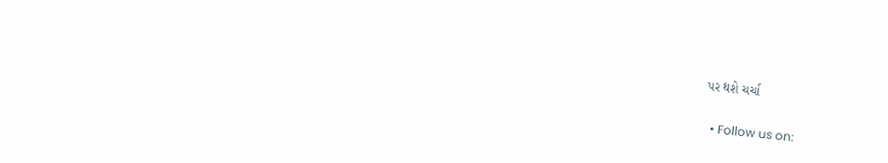પર થશે ચર્ચા

  • Follow us on: